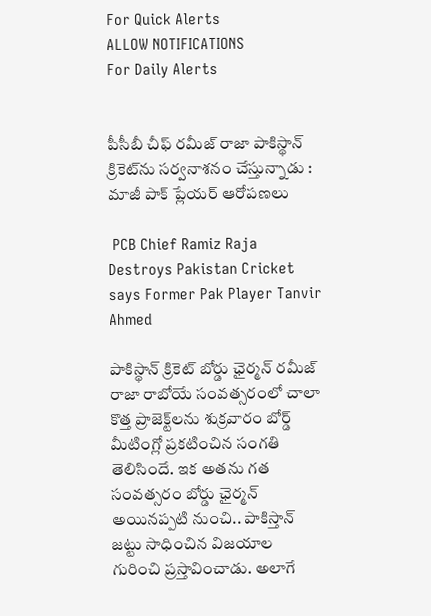For Quick Alerts
ALLOW NOTIFICATIONS
For Daily Alerts


పీసీబీ చీఫ్ రమీజ్ రాజా పాకిస్థాన్ క్రికెట్‌ను సర్వనాశనం చేస్తున్నాడు : మాజీ పాక్ ప్లేయర్ ఆరోపణలు

 PCB Chief Ramiz Raja Destroys Pakistan Cricket says Former Pak Player Tanvir Ahmed

పాకిస్థాన్ క్రికెట్ బోర్డు ఛైర్మన్ రమీజ్ రాజా రాబోయే సంవత్సరంలో చాలా కొత్త ప్రాజెక్ట్‌లను శుక్రవారం బోర్డ్ మీటింగ్లో ప్రకటించిన సంగతి తెలిసిందే. ఇక అతను గత సంవత్సరం బోర్డు ఛైర్మన్ అయినప్పటి నుంచి.. పాకిస్తాన్ జట్టు సాధించిన విజయాల గురించి ప్రస్తావించాడు. అలాగే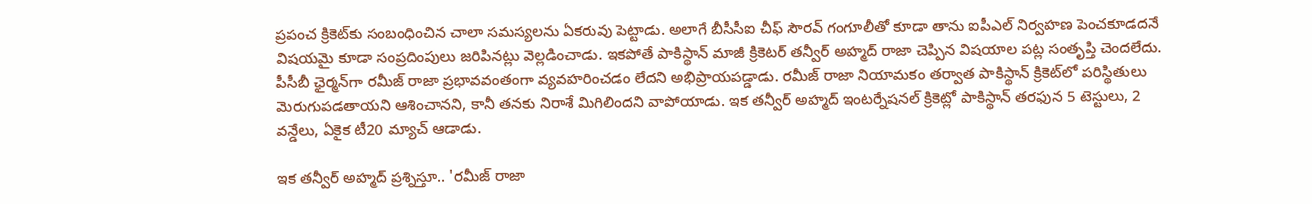ప్రపంచ క్రికెట్‌కు సంబంధించిన చాలా సమస్యలను ఏకరువు పెట్టాడు. అలాగే బీసీసీఐ చీఫ్ సౌరవ్ గంగూలీతో కూడా తాను ఐపీఎల్ నిర్వహణ పెంచకూడదనే విషయమై కూడా సంప్రదింపులు జరిపినట్లు వెల్లడించాడు. ఇకపోతే పాకిస్థాన్ మాజీ క్రికెటర్ తన్వీర్ అహ్మద్ రాజా చెప్పిన విషయాల పట్ల సంతృప్తి చెందలేదు. పీసీబీ ఛైర్మన్‌గా రమీజ్ రాజా ప్రభావవంతంగా వ్యవహరించడం లేదని అభిప్రాయపడ్డాడు. రమీజ్ రాజా నియామకం తర్వాత పాకిస్థాన్ క్రికెట్‌లో పరిస్థితులు మెరుగుపడతాయని ఆశించానని, కానీ తనకు నిరాశే మిగిలిందని వాపోయాడు. ఇక తన్వీర్ అహ్మద్ ఇంటర్నేషనల్ క్రికెట్లో పాకిస్థాన్ తరఫున 5 టెస్టులు, 2 వన్డేలు, ఏకైక టీ20 మ్యాచ్ ఆడాడు.

ఇక తన్వీర్ అహ్మద్ ప్రశ్నిస్తూ.. 'రమీజ్ రాజా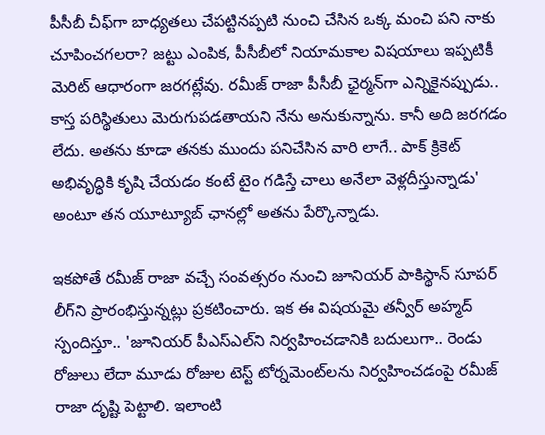పీసీబీ చీఫ్‌గా బాధ్యతలు చేపట్టినప్పటి నుంచి చేసిన ఒక్క మంచి పని నాకు చూపించగలరా? జట్టు ఎంపిక, పీసీబీలో నియామకాల విషయాలు ఇప్పటికీ మెరిట్ ఆధారంగా జరగట్లేవు. రమీజ్ రాజా పీసీబీ ఛైర్మన్‌గా ఎన్నికైనప్పుడు.. కాస్త పరిస్థితులు మెరుగుపడతాయని నేను అనుకున్నాను. కానీ అది జరగడం లేదు. అతను కూడా తనకు ముందు పనిచేసిన వారి లాగే.. పాక్ క్రికెట్ అభివృద్ధికి కృషి చేయడం కంటే టైం గడిస్తే చాలు అనేలా వెళ్లదీస్తున్నాడు' అంటూ తన యూట్యూబ్ ఛానల్లో అతను పేర్కొన్నాడు.

ఇకపోతే రమీజ్ రాజా వచ్చే సంవత్సరం నుంచి జూనియర్ పాకిస్థాన్ సూపర్ లీగ్‌ని ప్రారంభిస్తున్నట్లు ప్రకటించారు. ఇక ఈ విషయమై తన్వీర్ అహ్మద్ స్పందిస్తూ.. 'జూనియర్ పీఎస్‌ఎల్‌ని నిర్వహించడానికి బదులుగా.. రెండు రోజులు లేదా మూడు రోజుల టెస్ట్ టోర్నమెంట్‌లను నిర్వహించడంపై రమీజ్ రాజా దృష్టి పెట్టాలి. ఇలాంటి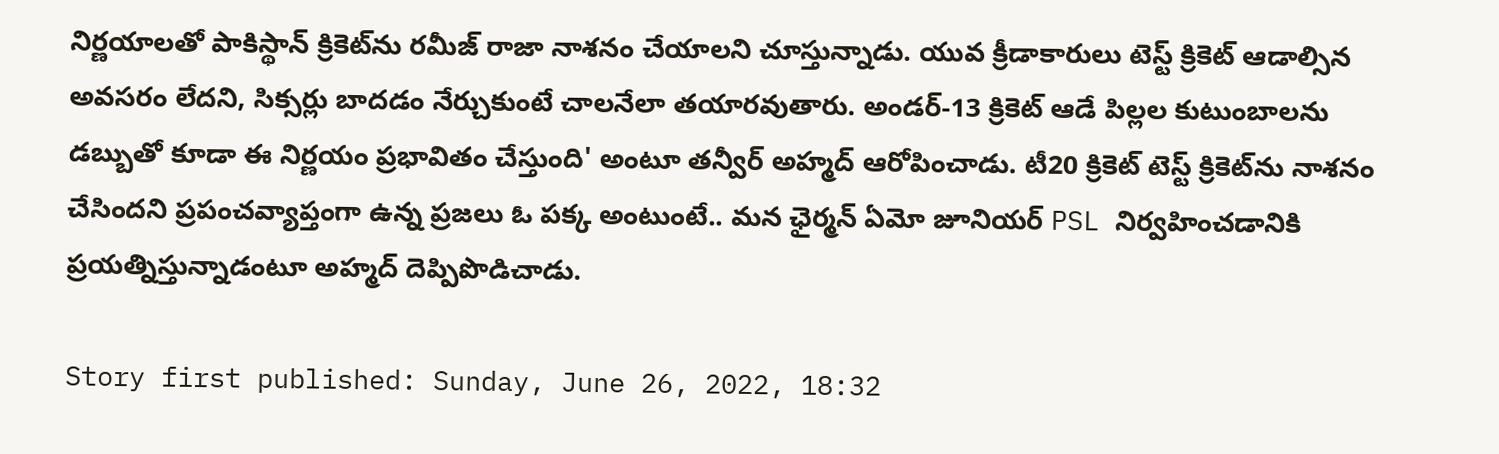నిర్ణయాలతో పాకిస్థాన్ క్రికెట్‌ను రమీజ్ రాజా నాశనం చేయాలని చూస్తున్నాడు. యువ క్రీడాకారులు టెస్ట్ క్రికెట్ ఆడాల్సిన అవసరం లేదని, సిక్సర్లు బాదడం నేర్చుకుంటే చాలనేలా తయారవుతారు. అండర్-13 క్రికెట్ ఆడే పిల్లల కుటుంబాలను డబ్బుతో కూడా ఈ నిర్ణయం ప్రభావితం చేస్తుంది' అంటూ తన్వీర్ అహ్మద్ ఆరోపించాడు. టీ20 క్రికెట్ టెస్ట్ క్రికెట్‌ను నాశనం చేసిందని ప్రపంచవ్యాప్తంగా ఉన్న ప్రజలు ఓ పక్క అంటుంటే.. మన ఛైర్మన్ ఏమో జూనియర్ PSL నిర్వహించడానికి ప్రయత్నిస్తున్నాడంటూ అహ్మద్ దెప్పిపొడిచాడు.

Story first published: Sunday, June 26, 2022, 18:32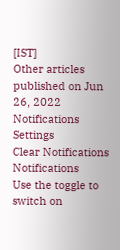[IST]
Other articles published on Jun 26, 2022
Notifications
Settings
Clear Notifications
Notifications
Use the toggle to switch on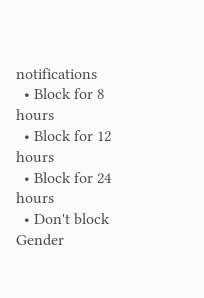notifications
  • Block for 8 hours
  • Block for 12 hours
  • Block for 24 hours
  • Don't block
Gender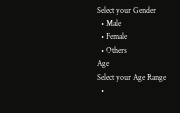Select your Gender
  • Male
  • Female
  • Others
Age
Select your Age Range
  •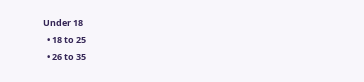Under 18
  • 18 to 25
  • 26 to 35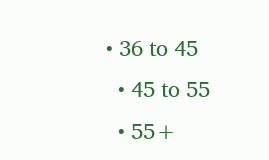• 36 to 45
  • 45 to 55
  • 55+